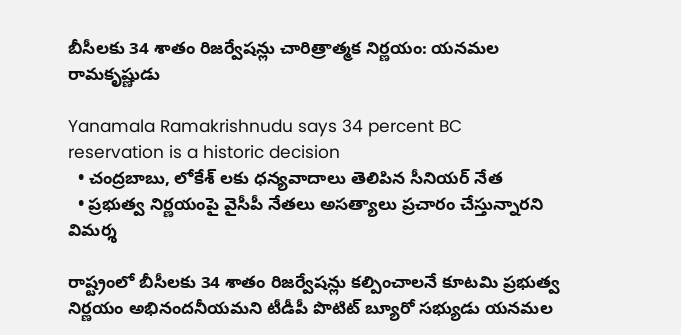బీసీలకు 34 శాతం రిజర్వేషన్లు చారిత్రాత్మక నిర్ణయం: యనమల రామకృష్ణుడు

Yanamala Ramakrishnudu says 34 percent BC reservation is a historic decision
  • చంద్రబాబు, లోకేశ్ లకు ధన్యవాదాలు తెలిపిన సీనియర్ నేత
  • ప్రభుత్వ నిర్ణయంపై వైసీపీ నేతలు అసత్యాలు ప్రచారం చేస్తున్నారని విమర్శ

రాష్ట్రంలో బీసీలకు 34 శాతం రిజర్వేషన్లు కల్పించాలనే కూటమి ప్రభుత్వ నిర్ణయం అభినందనీయమని టీడీపీ పొటిట్ బ్యూరో సభ్యుడు యనమల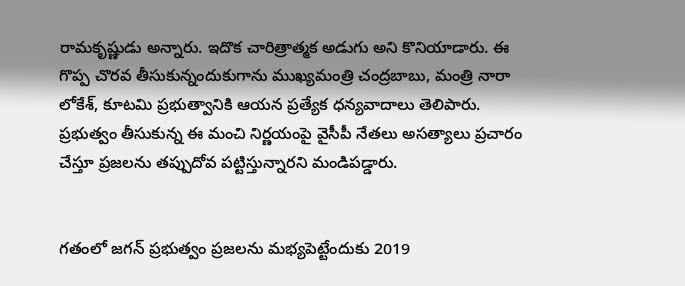రామకృష్ణుడు అన్నారు. ఇదొక చారిత్రాత్మక అడుగు అని కొనియాడారు. ఈ గొప్ప చొరవ తీసుకున్నందుకుగాను ముఖ్యమంత్రి చంద్రబాబు, మంత్రి నారా లోకేశ్‌, కూటమి ప్రభుత్వానికి ఆయన ప్రత్యేక ధన్యవాదాలు తెలిపారు. ప్రభుత్వం తీసుకున్న ఈ మంచి నిర్ణయంపై వైసీపీ నేతలు అసత్యాలు ప్రచారం చేస్తూ ప్రజలను తప్పుదోవ పట్టిస్తున్నారని మండిపడ్డారు.


గతంలో జగన్ ప్రభుత్వం ప్రజలను మభ్యపెట్టేందుకు 2019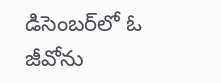డిసెంబర్‌లో ఓ జీవోను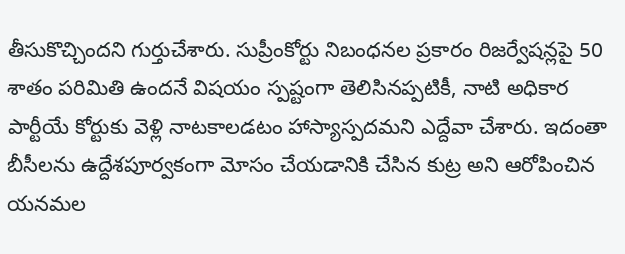తీసుకొచ్చిందని గుర్తుచేశారు. సుప్రీంకోర్టు నిబంధనల ప్రకారం రిజర్వేషన్లపై 50 శాతం పరిమితి ఉందనే విషయం స్పష్టంగా తెలిసినప్పటికీ, నాటి అధికార పార్టీయే కోర్టుకు వెళ్లి నాటకాలడటం హాస్యాస్పదమని ఎద్దేవా చేశారు. ఇదంతా బీసీలను ఉద్దేశపూర్వకంగా మోసం చేయడానికి చేసిన కుట్ర అని ఆరోపించిన యనమల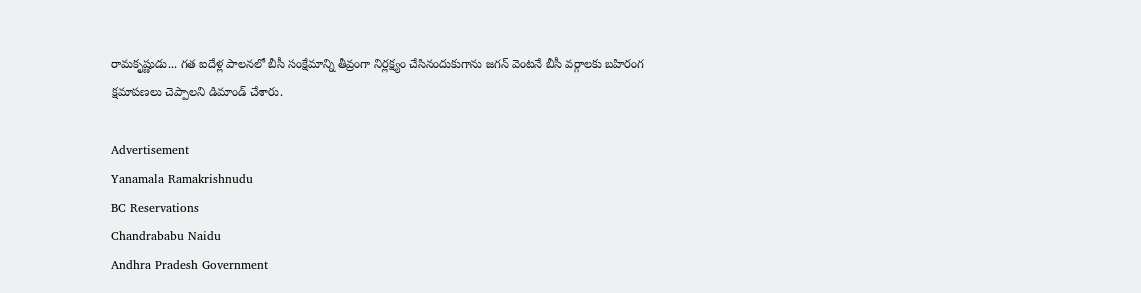రామకృష్ణుడు... గత ఐదేళ్ల పాలనలో బీసీ సంక్షేమాన్ని తీవ్రంగా నిర్లక్ష్యం చేసినందుకుగాను జగన్ వెంటనే బీసీ వర్గాలకు బహిరంగ క్షమాపణలు చెప్పాలని డిమాండ్ చేశారు.

Advertisement
Yanamala Ramakrishnudu
BC Reservations
Chandrababu Naidu
Andhra Pradesh Government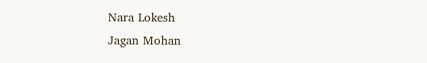Nara Lokesh
Jagan Mohan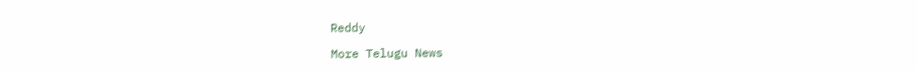Reddy

More Telugu News